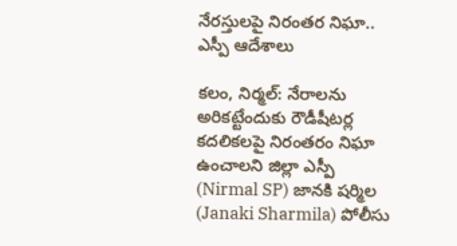నేరస్తులపై నిరంతర నిఘా.. ఎస్పీ ఆదేశాలు

కలం, నిర్మల్: నేరాలను అరికట్టేందుకు రౌడీషీటర్ల కదలికలపై నిరంతరం నిఘా ఉంచాలని జిల్లా ఎస్పీ (Nirmal SP) జానకి షర్మిల (Janaki Sharmila) పోలీసు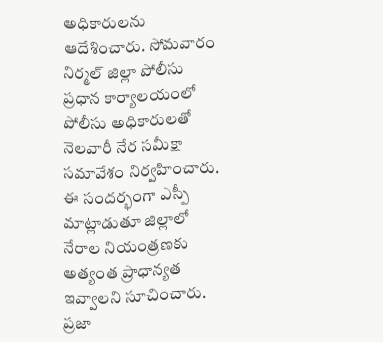అధికారులను ఆదేశించారు. సోమవారం నిర్మల్ జిల్లా పోలీసు ప్రధాన కార్యాలయంలో పోలీసు అధికారులతో నెలవారీ నేర సమీక్షా సమావేశం నిర్వహించారు. ఈ సందర్భంగా ఎస్పీ మాట్లాడుతూ జిల్లాలో నేరాల నియంత్రణకు అత్యంత ప్రాధాన్యత ఇవ్వాలని సూచించారు. ప్రజా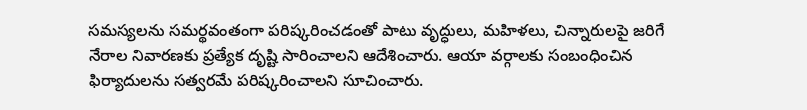సమస్యలను సమర్థవంతంగా పరిష్కరించడంతో పాటు వృద్ధులు, మహిళలు, చిన్నారులపై జరిగే నేరాల నివారణకు ప్రత్యేక దృష్టి సారించాలని ఆదేశించారు. ఆయా వర్గాలకు సంబంధించిన ఫిర్యాదులను సత్వరమే పరిష్కరించాలని సూచించారు.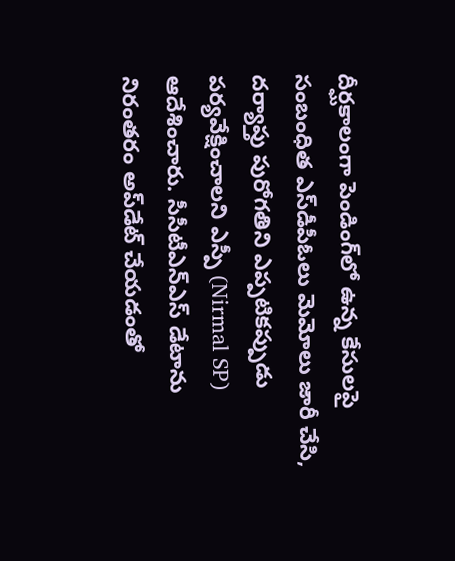దీర్ఘకాలంగా పెండింగ్‌లో ఉన్న కేసులపై సంబంధిత ఎస్‌డీపీఓలు మెమోలు జారీ చేసి, దర్యాప్తు పురోగతిని ఎప్పటికప్పుడు పర్యవేక్షించాలని ఎస్పీ (Nirmal SP) ఆదేశించారు. సీసీటీఎన్ఎస్‌ డేటాను నిరంతరం అప్‌డేట్ చేయడంతో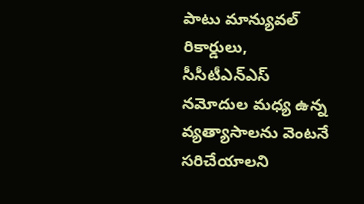పాటు మాన్యువల్ రికార్డులు, సీసీటీఎన్ఎస్ నమోదుల మధ్య ఉన్న వ్యత్యాసాలను వెంటనే సరిచేయాలని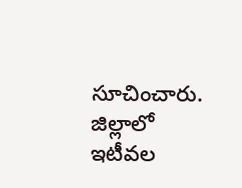సూచించారు. జిల్లాలో ఇటీవల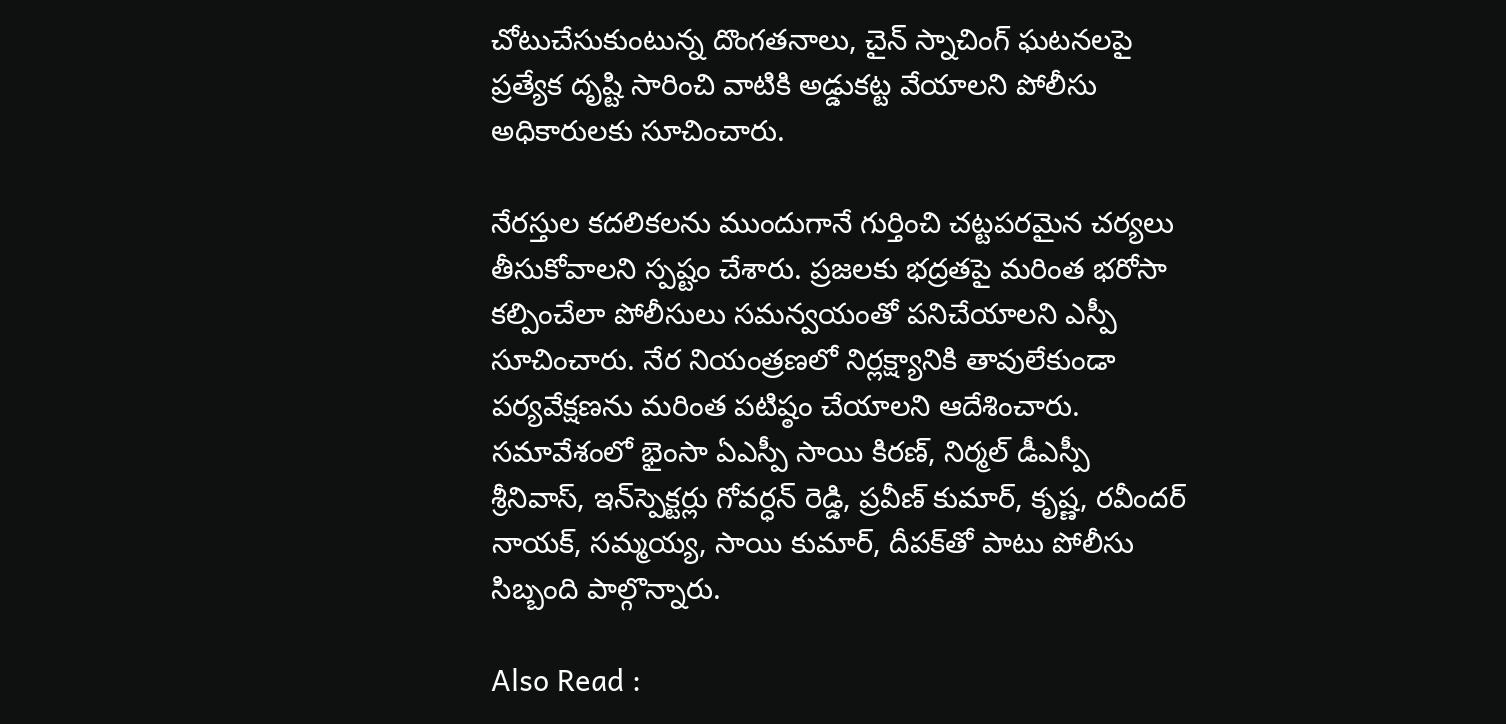చోటుచేసుకుంటున్న దొంగతనాలు, చైన్ స్నాచింగ్ ఘటనలపై ప్రత్యేక దృష్టి సారించి వాటికి అడ్డుకట్ట వేయాలని పోలీసు అధికారులకు సూచించారు.

నేరస్తుల కదలికలను ముందుగానే గుర్తించి చట్టపరమైన చర్యలు తీసుకోవాలని స్పష్టం చేశారు. ప్రజలకు భద్రతపై మరింత భరోసా కల్పించేలా పోలీసులు సమన్వయంతో పనిచేయాలని ఎస్పీ సూచించారు. నేర నియంత్రణలో నిర్లక్ష్యానికి తావులేకుండా పర్యవేక్షణను మరింత పటిష్ఠం చేయాలని ఆదేశించారు. సమావేశంలో భైంసా ఏఎస్పీ సాయి కిరణ్, నిర్మల్ డీఎస్పీ శ్రీనివాస్, ఇన్‌స్పెక్టర్లు గోవర్ధన్ రెడ్డి, ప్రవీణ్ కుమార్, కృష్ణ, రవీందర్ నాయక్, సమ్మయ్య, సాయి కుమార్, దీపక్‌తో పాటు పోలీసు సిబ్బంది పాల్గొన్నారు.

Also Read :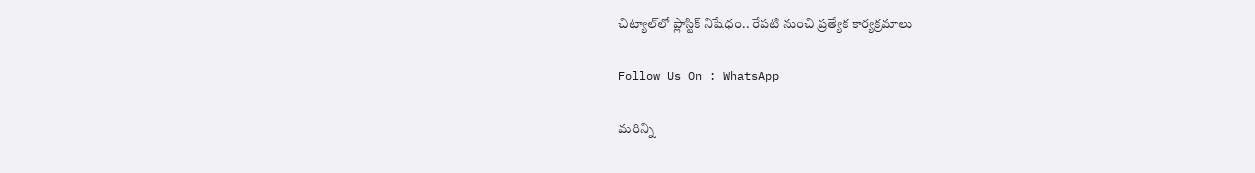చిట్యాల్‌లో ప్లాస్టిక్‌ నిషేధం.. రేపటి నుంచి ప్రత్యేక కార్యక్రమాలు

Follow Us On : WhatsApp

మ‌రిన్ని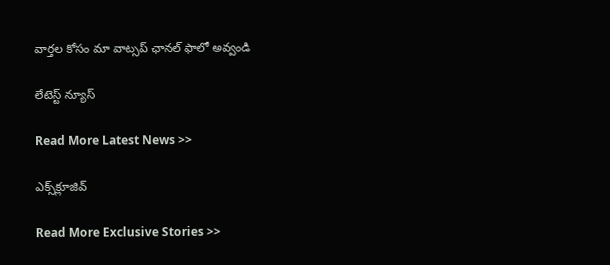వార్త‌ల కోసం మా వాట్స‌ప్ ఛాన‌ల్ ఫాలో అవ్వండి

లేటెస్ట్ న్యూస్‌

Read More Latest News >>

ఎక్స్‌క్లూజివ్‌

Read More Exclusive Stories >>